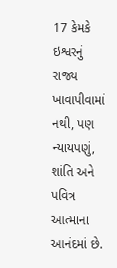17 કેમકે ઇશ્વરનું રાજ્ય ખાવાપીવામાં નથી, પણ ન્યાયપણું, શાંતિ અને પવિત્ર આત્માના આનંદમાં છે.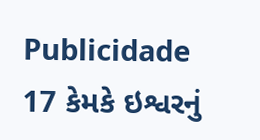Publicidade
17 કેમકે ઇશ્વરનું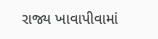રાજ્ય ખાવાપીવામાં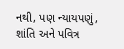નથી, પણ ન્યાયપણું, શાંતિ અને પવિત્ર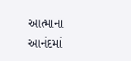આત્માના આનંદમાં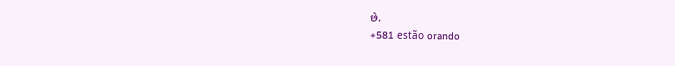છે.
+581 estão orando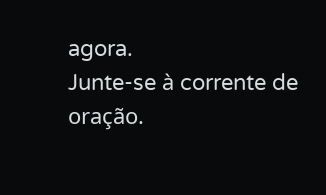agora.
Junte-se à corrente de oração.